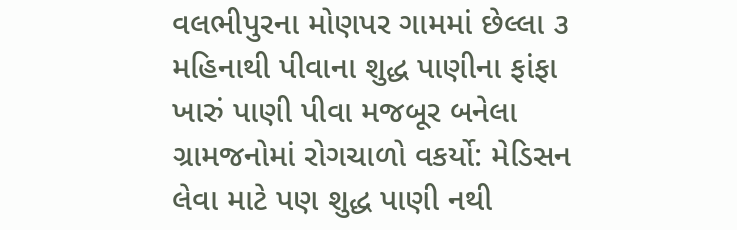વલભીપુરના મોણપર ગામમાં છેલ્લા ૩ મહિનાથી પીવાના શુદ્ધ પાણીના ફાંફા
ખારું પાણી પીવા મજબૂર બનેલા ગ્રામજનોમાં રોગચાળો વકર્યો: મેડિસન લેવા માટે પણ શુદ્ધ પાણી નથી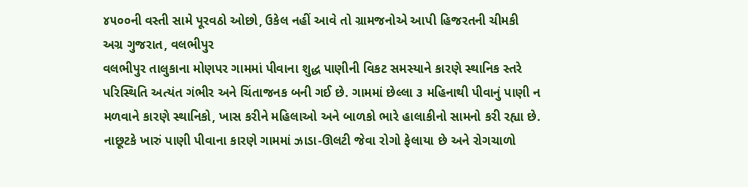૪૫૦૦ની વસ્તી સામે પૂરવઠો ઓછો, ઉકેલ નહીં આવે તો ગ્રામજનોએ આપી હિજરતની ચીમકી
અગ્ર ગુજરાત, વલભીપુર
વલભીપુર તાલુકાના મોણપર ગામમાં પીવાના શુદ્ધ પાણીની વિકટ સમસ્યાને કારણે સ્થાનિક સ્તરે પરિસ્થિતિ અત્યંત ગંભીર અને ચિંતાજનક બની ગઈ છે. ગામમાં છેલ્લા ૩ મહિનાથી પીવાનું પાણી ન મળવાને કારણે સ્થાનિકો, ખાસ કરીને મહિલાઓ અને બાળકો ભારે હાલાકીનો સામનો કરી રહ્યા છે. નાછૂટકે ખારું પાણી પીવાના કારણે ગામમાં ઝાડા-ઊલટી જેવા રોગો ફેલાયા છે અને રોગચાળો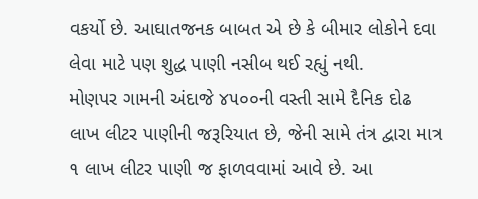વકર્યો છે. આઘાતજનક બાબત એ છે કે બીમાર લોકોને દવા લેવા માટે પણ શુદ્ધ પાણી નસીબ થઈ રહ્યું નથી.
મોણપર ગામની અંદાજે ૪૫૦૦ની વસ્તી સામે દૈનિક દોઢ લાખ લીટર પાણીની જરૂરિયાત છે, જેની સામે તંત્ર દ્વારા માત્ર ૧ લાખ લીટર પાણી જ ફાળવવામાં આવે છે. આ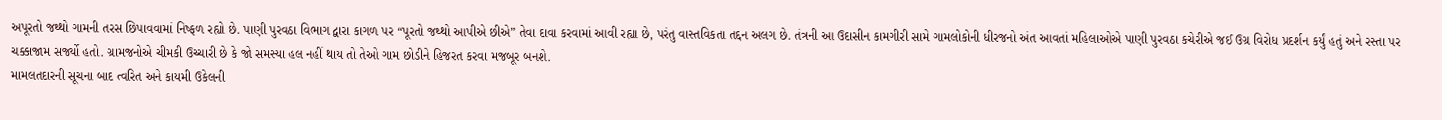અપૂરતો જથ્થો ગામની તરસ છિપાવવામાં નિષ્ફળ રહ્યો છે. પાણી પુરવઠા વિભાગ દ્વારા કાગળ પર “પૂરતો જથ્થો આપીએ છીએ” તેવા દાવા કરવામાં આવી રહ્યા છે, પરંતુ વાસ્તવિકતા તદ્દન અલગ છે. તંત્રની આ ઉદાસીન કામગીરી સામે ગામલોકોની ધીરજનો અંત આવતાં મહિલાઓએ પાણી પુરવઠા કચેરીએ જઈ ઉગ્ર વિરોધ પ્રદર્શન કર્યું હતું અને રસ્તા પર ચક્કાજામ સર્જ્યો હતો. ગ્રામજનોએ ચીમકી ઉચ્ચારી છે કે જો સમસ્યા હલ નહીં થાય તો તેઓ ગામ છોડીને હિજરત કરવા મજબૂર બનશે.
મામલતદારની સૂચના બાદ ત્વરિત અને કાયમી ઉકેલની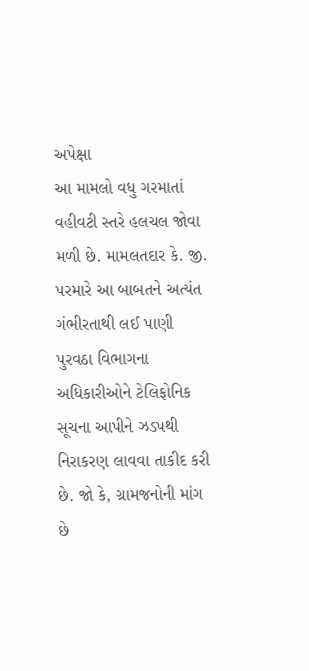અપેક્ષા
આ મામલો વધુ ગરમાતાં વહીવટી સ્તરે હલચલ જોવા મળી છે. મામલતદાર કે. જી. પરમારે આ બાબતને અત્યંત ગંભીરતાથી લઈ પાણી પુરવઠા વિભાગના અધિકારીઓને ટેલિફોનિક સૂચના આપીને ઝડપથી નિરાકરણ લાવવા તાકીદ કરી છે. જો કે, ગ્રામજનોની માંગ છે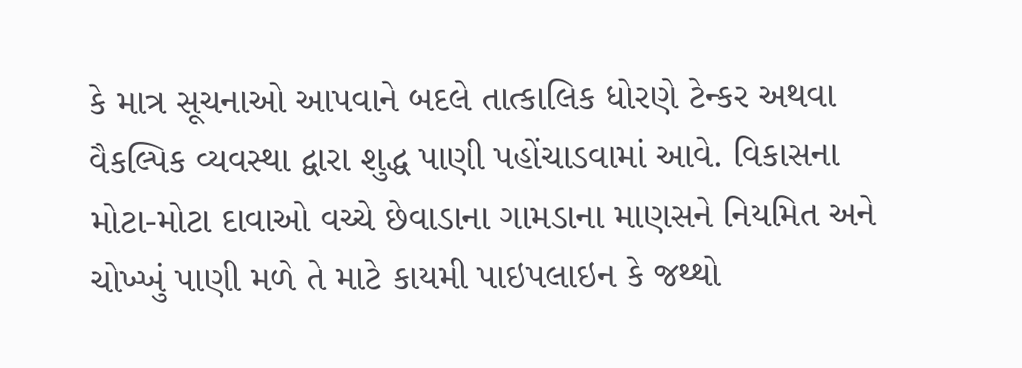કે માત્ર સૂચનાઓ આપવાને બદલે તાત્કાલિક ધોરણે ટેન્કર અથવા વૈકલ્પિક વ્યવસ્થા દ્વારા શુદ્ધ પાણી પહોંચાડવામાં આવે. વિકાસના મોટા-મોટા દાવાઓ વચ્ચે છેવાડાના ગામડાના માણસને નિયમિત અને ચોખ્ખું પાણી મળે તે માટે કાયમી પાઇપલાઇન કે જથ્થો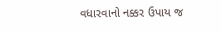વધારવાનો નક્કર ઉપાય જ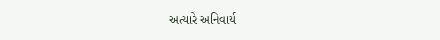અત્યારે અનિવાર્ય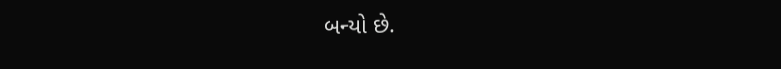બન્યો છે.